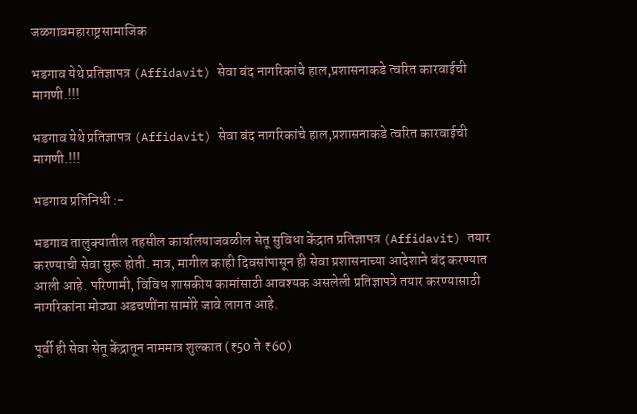जळगावमहाराष्ट्रसामाजिक

भडगाव येथे प्रतिज्ञापत्र (Affidavit) सेवा बंद नागरिकांचे हाल,प्रशासनाकडे त्वरित कारवाईची मागणी.!!!

भडगाव येथे प्रतिज्ञापत्र (Affidavit) सेवा बंद नागरिकांचे हाल,प्रशासनाकडे त्वरित कारवाईची मागणी.!!!

भडगाव प्रतिनिधी :-

भडगाव तालुक्यातील तहसील कार्यालयाजवळील सेतू सुविधा केंद्रात प्रतिज्ञापत्र (Affidavit) तयार करण्याची सेवा सुरू होती. मात्र, मागील काही दिवसांपासून ही सेवा प्रशासनाच्या आदेशाने बंद करण्यात आली आहे. परिणामी, विविध शासकीय कामांसाठी आवश्यक असलेली प्रतिज्ञापत्रे तयार करण्यासाठी नागरिकांना मोठ्या अडचणींना सामोरे जावे लागत आहे.

पूर्वी ही सेवा सेतू केंद्रातून नाममात्र शुल्कात (₹50 ते ₹60)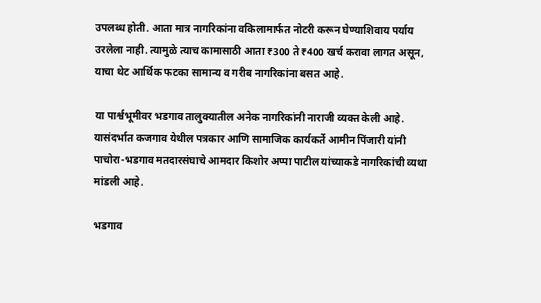उपलब्ध होती. आता मात्र नागरिकांना वकिलामार्फत नोटरी करून घेण्याशिवाय पर्याय उरलेला नाही. त्यामुळे त्याच कामासाठी आता ₹300 ते ₹400 खर्च करावा लागत असून, याचा थेट आर्थिक फटका सामान्य व गरीब नागरिकांना बसत आहे.

या पार्श्वभूमीवर भडगाव तालुक्यातील अनेक नागरिकांनी नाराजी व्यक्त केली आहे. यासंदर्भात कजगाव येथील पत्रकार आणि सामाजिक कार्यकर्ते आमीन पिंजारी यांनी पाचोरा-भडगाव मतदारसंघाचे आमदार किशोर अप्पा पाटील यांच्याकडे नागरिकांची व्यथा मांडली आहे.

भडगाव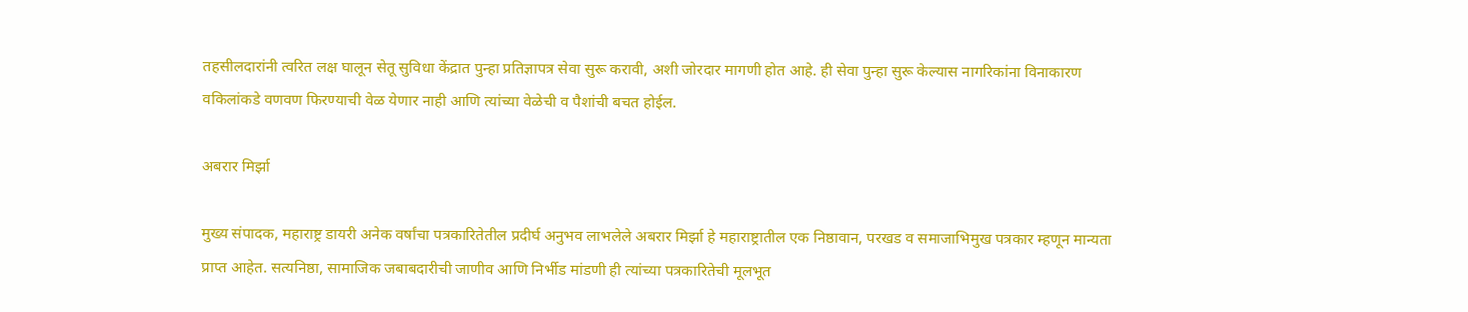तहसीलदारांनी त्वरित लक्ष घालून सेतू सुविधा केंद्रात पुन्हा प्रतिज्ञापत्र सेवा सुरू करावी, अशी जोरदार मागणी होत आहे. ही सेवा पुन्हा सुरू केल्यास नागरिकांना विनाकारण वकिलांकडे वणवण फिरण्याची वेळ येणार नाही आणि त्यांच्या वेळेची व पैशांची बचत होईल.

अबरार मिर्झा

मुख्य संपादक, महाराष्ट्र डायरी अनेक वर्षांचा पत्रकारितेतील प्रदीर्घ अनुभव लाभलेले अबरार मिर्झा हे महाराष्ट्रातील एक निष्ठावान, परखड व समाजाभिमुख पत्रकार म्हणून मान्यता प्राप्त आहेत. सत्यनिष्ठा, सामाजिक जबाबदारीची जाणीव आणि निर्भीड मांडणी ही त्यांच्या पत्रकारितेची मूलभूत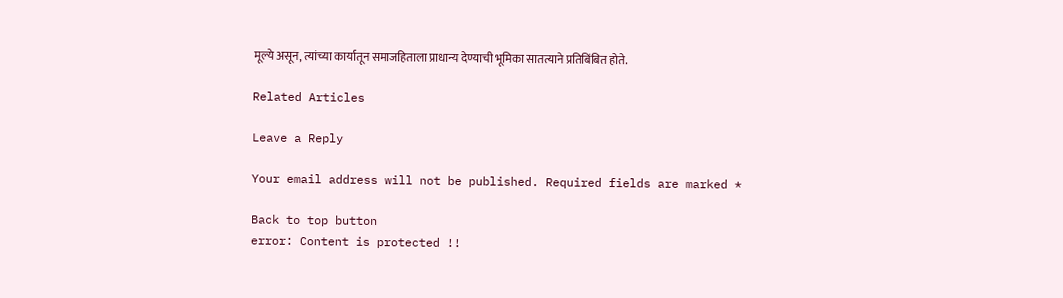मूल्ये असून, त्यांच्या कार्यातून समाजहिताला प्राधान्य देण्याची भूमिका सातत्याने प्रतिबिंबित होते.

Related Articles

Leave a Reply

Your email address will not be published. Required fields are marked *

Back to top button
error: Content is protected !!